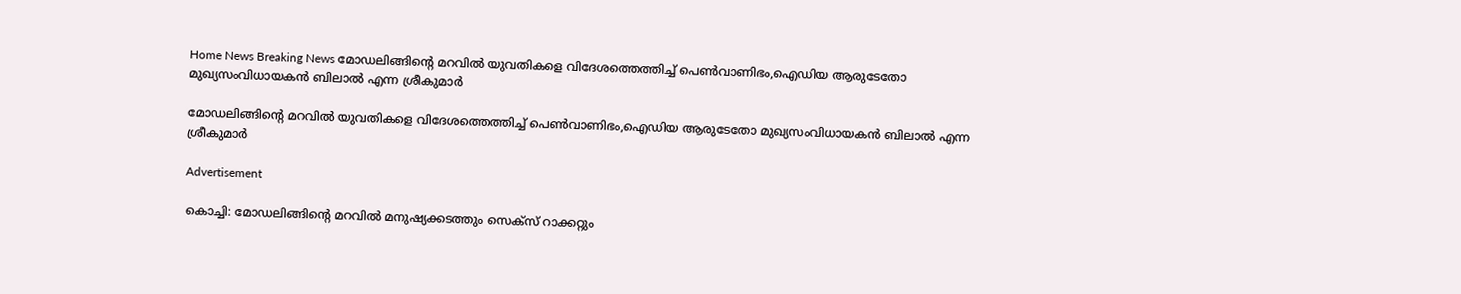Home News Breaking News മോഡലിങ്ങിന്റെ മറവില്‍ യുവതികളെ വിദേശത്തെത്തിച്ച് പെണ്‍വാണിഭം,ഐഡിയ ആരുടേതോ മുഖ്യസംവിധായകന്‍ ബിലാല്‍ എന്ന ശ്രീകുമാര്‍

മോഡലിങ്ങിന്റെ മറവില്‍ യുവതികളെ വിദേശത്തെത്തിച്ച് പെണ്‍വാണിഭം,ഐഡിയ ആരുടേതോ മുഖ്യസംവിധായകന്‍ ബിലാല്‍ എന്ന ശ്രീകുമാര്‍

Advertisement

കൊച്ചി: മോഡലിങ്ങിന്റെ മറവില്‍ മനുഷ്യക്കടത്തും സെക്‌സ് റാക്കറ്റും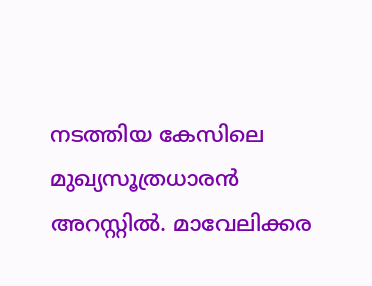നടത്തിയ കേസിലെ മുഖ്യസൂത്രധാരന്‍ അറസ്റ്റില്‍. മാവേലിക്കര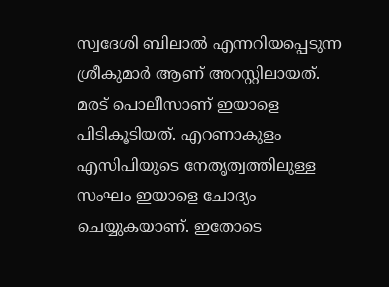സ്വദേശി ബിലാല്‍ എന്നറിയപ്പെടുന്ന ശ്രീകുമാര്‍ ആണ് അറസ്റ്റിലായത്. മരട് പൊലീസാണ് ഇയാളെ പിടികൂടിയത്. എറണാകുളം എസിപിയുടെ നേതൃത്വത്തിലുള്ള സംഘം ഇയാളെ ചോദ്യം ചെയ്യുകയാണ്. ഇതോടെ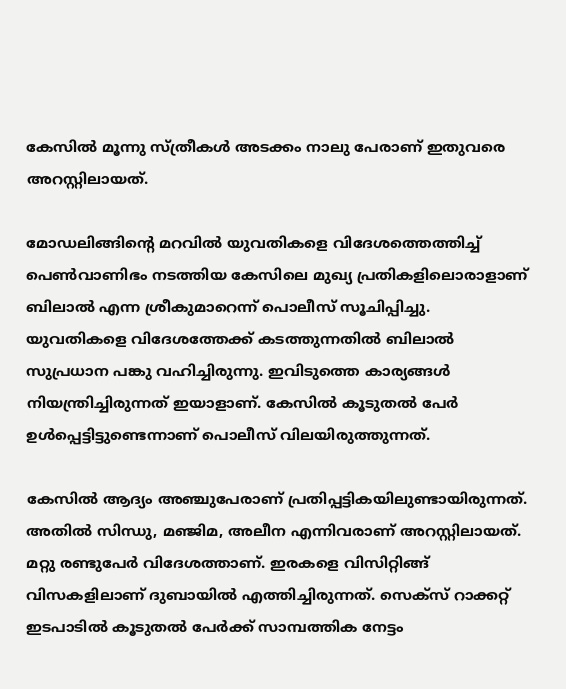കേസില്‍ മൂന്നു സ്ത്രീകള്‍ അടക്കം നാലു പേരാണ് ഇതുവരെ അറസ്റ്റിലായത്.

മോഡലിങ്ങിന്റെ മറവില്‍ യുവതികളെ വിദേശത്തെത്തിച്ച് പെണ്‍വാണിഭം നടത്തിയ കേസിലെ മുഖ്യ പ്രതികളിലൊരാളാണ് ബിലാല്‍ എന്ന ശ്രീകുമാറെന്ന് പൊലീസ് സൂചിപ്പിച്ചു. യുവതികളെ വിദേശത്തേക്ക് കടത്തുന്നതില്‍ ബിലാല്‍ സുപ്രധാന പങ്കു വഹിച്ചിരുന്നു. ഇവിടുത്തെ കാര്യങ്ങള്‍ നിയന്ത്രിച്ചിരുന്നത് ഇയാളാണ്. കേസില്‍ കൂടുതല്‍ പേര്‍ ഉള്‍പ്പെട്ടിട്ടുണ്ടെന്നാണ് പൊലീസ് വിലയിരുത്തുന്നത്.

കേസില്‍ ആദ്യം അഞ്ചുപേരാണ് പ്രതിപ്പട്ടികയിലുണ്ടായിരുന്നത്. അതില്‍ സിന്ധു, മഞ്ജിമ, അലീന എന്നിവരാണ് അറസ്റ്റിലായത്. മറ്റു രണ്ടുപേര്‍ വിദേശത്താണ്. ഇരകളെ വിസിറ്റിങ്ങ് വിസകളിലാണ് ദുബായില്‍ എത്തിച്ചിരുന്നത്. സെക്‌സ് റാക്കറ്റ് ഇടപാടില്‍ കൂടുതല്‍ പേര്‍ക്ക് സാമ്പത്തിക നേട്ടം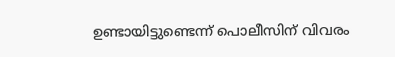ഉണ്ടായിട്ടുണ്ടെന്ന് പൊലീസിന് വിവരം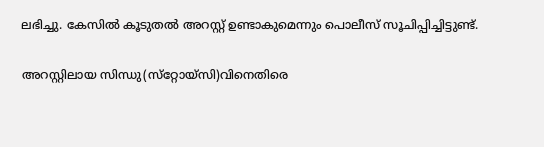ലഭിച്ചു. കേസില്‍ കൂടുതല്‍ അറസ്റ്റ് ഉണ്ടാകുമെന്നും പൊലീസ് സൂചിപ്പിച്ചിട്ടുണ്ട്.

അറസ്റ്റിലായ സിന്ധു(സ്‌റ്റോയ്‌സി)വിനെതിരെ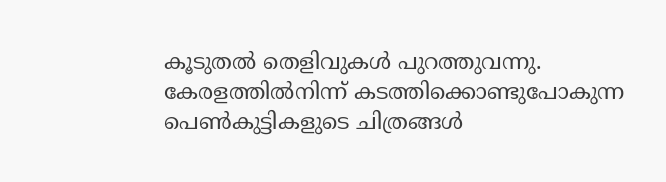കൂടുതൽ തെളിവുകൾ പുറത്തുവന്നു. കേരളത്തിൽനിന്ന് കടത്തിക്കൊണ്ടുപോകുന്ന പെൺകുട്ടികളുടെ ചിത്രങ്ങൾ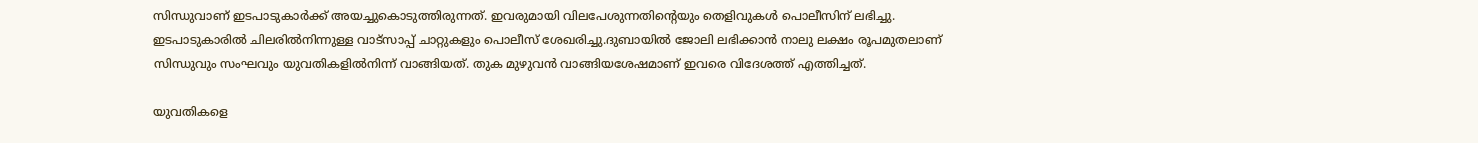സിന്ധുവാണ് ഇടപാടുകാർക്ക് അയച്ചുകൊടുത്തിരുന്നത്. ഇവരുമായി വിലപേശുന്നതിന്റെയും തെളിവുകൾ പൊലീസിന് ലഭിച്ചു. ഇടപാടുകാരിൽ ചിലരിൽനിന്നുള്ള വാട്സാപ്പ് ചാറ്റുകളും പൊലീസ് ശേഖരിച്ചു.ദുബായിൽ ജോലി ലഭിക്കാൻ നാലു ലക്ഷം രൂപമുതലാണ്‌ സിന്ധുവും സംഘവും യുവതികളിൽനിന്ന്‌ വാങ്ങിയത്‌. തുക മുഴുവൻ വാങ്ങിയശേഷമാണ്‌ ഇവരെ വിദേശത്ത്‌ എത്തിച്ചത്‌.

യുവതികളെ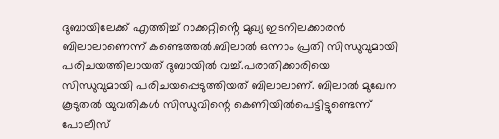ദുബായിലേക്ക് എത്തിച്ച് റാക്കറ്റിൻ്റെ മുഖ്യ ഇടനിലക്കാരൻ ബിലാലാണെന്ന് കണ്ടെത്തൽ.ബിലാൽ ഒന്നാം പ്രതി സിന്ധുവുമായി പരിചയത്തിലായത് ദുബായിൽ വച്ച്.പരാതിക്കാരിയെ സിന്ധുവുമായി പരിചയപ്പെടുത്തിയത് ബിലാലാണ്. ബിലാൽ മുഖേന കൂടുതൽ യുവതികൾ സിന്ധുവിന്റെ കെണിയിൽപെട്ടിട്ടുണ്ടെന്ന് പോലീസ്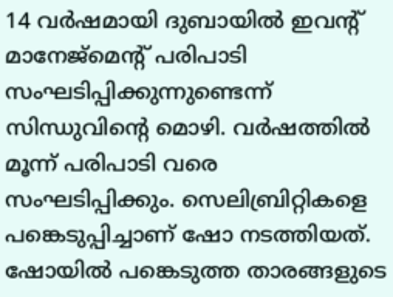14 വർഷമായി ദുബായിൽ ഇവന്റ് മാനേജ്മെന്റ് പരിപാടി സംഘടിപ്പിക്കുന്നുണ്ടെന്ന് സിന്ധുവിന്റെ മൊഴി. വർഷത്തിൽ മൂന്ന് പരിപാടി വരെ സംഘടിപ്പിക്കും. സെലിബ്രിറ്റികളെ പങ്കെടുപ്പിച്ചാണ് ഷോ നടത്തിയത്. ഷോയിൽ പങ്കെടുത്ത താരങ്ങളുടെ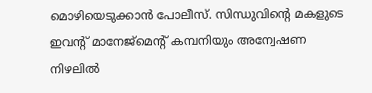മൊഴിയെടുക്കാൻ പോലീസ്. സിന്ധുവിന്റെ മകളുടെ ഇവന്റ് മാനേജ്മെന്റ് കമ്പനിയും അന്വേഷണ നിഴലിൽ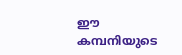ഈ കമ്പനിയുടെ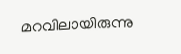മറവിലായിരുന്നു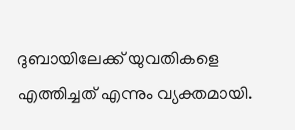ദുബായിലേക്ക് യുവതികളെ എത്തിച്ചത് എന്നും വ്യക്തമായി.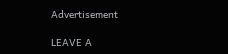Advertisement

LEAVE A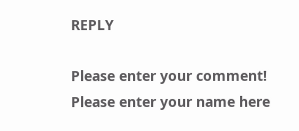REPLY

Please enter your comment!
Please enter your name here